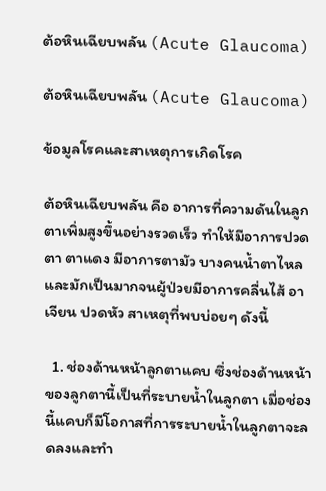ต้อหินเฉียบพลัน (Acute Glaucoma)

ต้อหินเฉียบพลัน (Acute Glaucoma)

ข้อมูลโรคและสาเหตุการเกิดโรค

ต้อหินเฉียบพลัน คือ อาการที่ความดันในลูกตาเพิ่มสูงขึ้นอย่างรวดเร็ว ทำให้มีอาการปวดตา ตาแดง มีอาการตามัว บางคนน้ำตาไหล และมักเป็นมากจนผู้ป่วยมีอาการคลื่นไส้ อาเจียน ปวดหัว สาเหตุที่พบบ่อยๆ ดังนี้

  1. ช่องด้านหน้าลูกตาแคบ ซึ่งช่องด้านหน้าของลูกตานี้เป็นที่ระบายน้ำในลูกตา เมื่อช่องนี้แคบก็มีโอกาสที่การระบายน้ำในลูกตาจะลดลงและทำ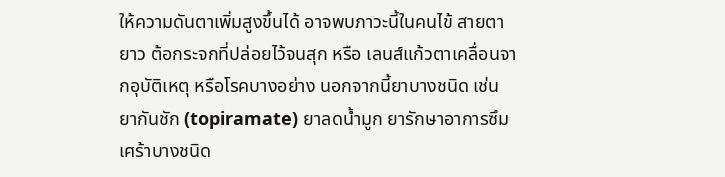ให้ความดันตาเพิ่มสูงขึ้นได้ อาจพบภาวะนี้ในคนไข้ สายตายาว ต้อกระจกที่ปล่อยไว้จนสุก หรือ เลนส์แก้วตาเคลื่อนจากอุบัติเหตุ หรือโรคบางอย่าง นอกจากนี้ยาบางชนิด เช่น ยากันชัก (topiramate) ยาลดน้ำมูก ยารักษาอาการซึมเศร้าบางชนิด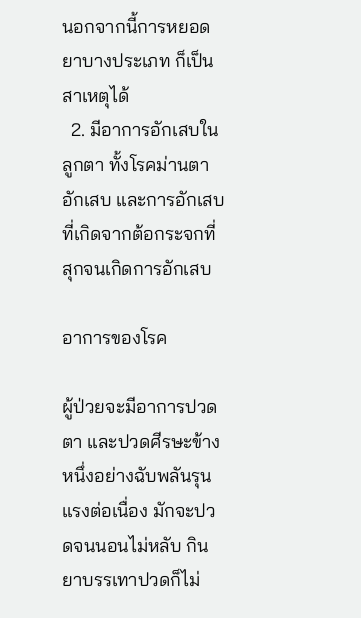นอกจากนี้การหยอดยาบางประเภท ก็เป็นสาเหตุได้
  2. มีอาการอักเสบในลูกตา ทั้งโรคม่านตาอักเสบ และการอักเสบที่เกิดจากต้อกระจกที่สุกจนเกิดการอักเสบ

อาการของโรค

ผู้ป่วยจะมีอาการปวดตา และปวดศีรษะข้างหนึ่งอย่างฉับพลันรุนแรงต่อเนื่อง มักจะปวดจนนอนไม่หลับ กินยาบรรเทาปวดก็ไม่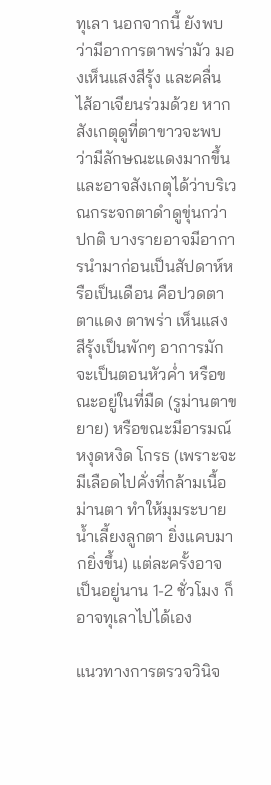ทุเลา นอกจากนี้ ยังพบว่ามีอาการตาพร่ามัว มองเห็นแสงสีรุ้ง และคลื่นไส้อาเจียนร่วมด้วย หากสังเกตุดูที่ตาขาวจะพบว่ามีลักษณะแดงมากขึ้นและอาจสังเกตุได้ว่าบริเวณกระจกตาดำดูขุ่นกว่าปกติ บางรายอาจมีอาการนำมาก่อนเป็นสัปดาห์หรือเป็นเดือน คือปวดตา ตาแดง ตาพร่า เห็นแสงสีรุ้งเป็นพักๆ อาการมักจะเป็นตอนหัวค่ำ หรือขณะอยู่ในที่มืด (รูม่านตาขยาย) หรือขณะมีอารมณ์หงุดหงิด โกรธ (เพราะจะมีเลือดไปคั่งที่กล้ามเนื้อม่านตา ทำให้มุมระบายน้ำเลี้ยงลูกตา ยิ่งแคบมากยิ่งขึ้น) แต่ละครั้งอาจเป็นอยู่นาน 1-2 ชั่วโมง ก็อาจทุเลาไปได้เอง

แนวทางการตรวจวินิจ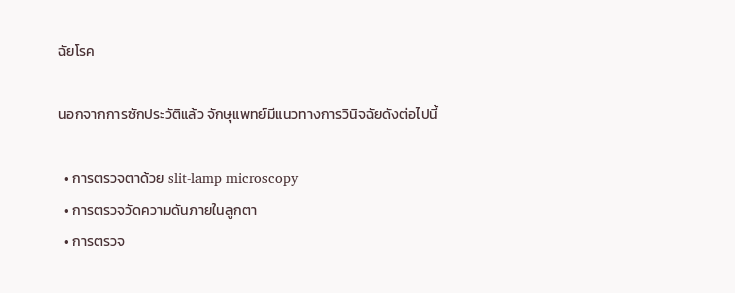ฉัยโรค

นอกจากการซักประวัติแล้ว จักษุแพทย์มีแนวทางการวินิจฉัยดังต่อไปนี้

  • การตรวจตาด้วย slit-lamp microscopy
  • การตรวจวัดความดันภายในลูกตา
  • การตรวจ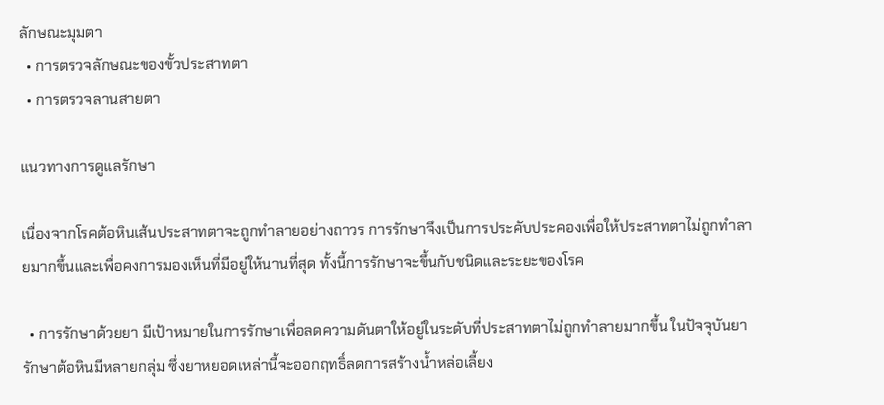ลักษณะมุมตา
  • การตรวจลักษณะของขั้วประสาทตา
  • การตรวจลานสายตา

แนวทางการดูแลรักษา

เนื่องจากโรคต้อหินเส้นประสาทตาจะถูกทำลายอย่างถาวร การรักษาจึงเป็นการประคับประคองเพื่อให้ประสาทตาไม่ถูกทำลายมากขึ้นและเพื่อคงการมองเห็นที่มีอยู่ให้นานที่สุด ทั้งนี้การรักษาจะขึ้นกับชนิดและระยะของโรค

  • การรักษาด้วยยา มีเป้าหมายในการรักษาเพื่อลดความดันตาให้อยู่ในระดับที่ประสาทตาไม่ถูกทำลายมากขึ้น ในปัจจุบันยารักษาต้อหินมีหลายกลุ่ม ซึ่งยาหยอดเหล่านี้จะออกฤทธิ์ลดการสร้างน้ำหล่อเลี้ยง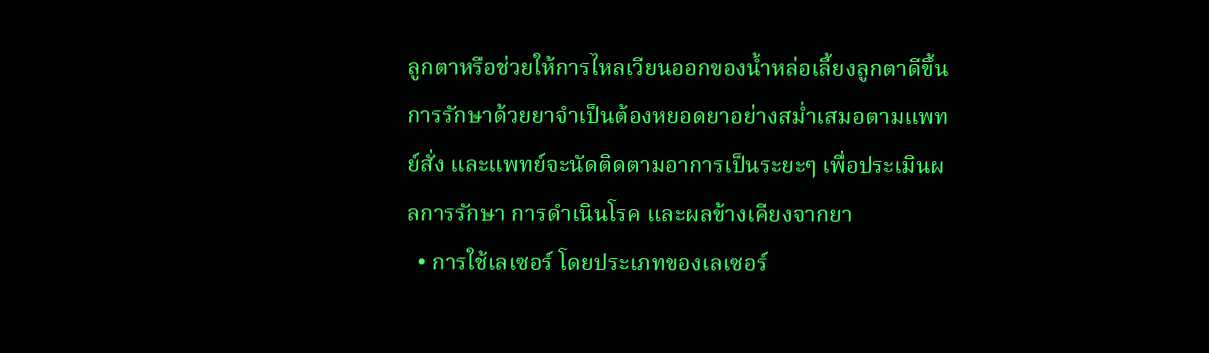ลูกตาหรือช่วยให้การไหลเวียนออกของน้ำหล่อเลี้ยงลูกตาดีขึ้น การรักษาด้วยยาจำเป็นต้องหยอดยาอย่างสม่ำเสมอตามแพทย์สั่ง และแพทย์จะนัดติดตามอาการเป็นระยะๆ เพื่อประเมินผลการรักษา การดำเนินโรค และผลข้างเคียงจากยา
  • การใช้เลเซอร์ โดยประเภทของเลเซอร์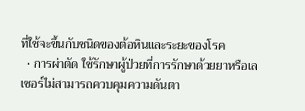ที่ใช้จะขึ้นกับชนิดของต้อหินและระยะของโรค
  • การผ่าตัด ใช้รักษาผู้ป่วยที่การรักษาด้วยยาหรือเลเซอร์ไม่สามารถควบคุมความดันตา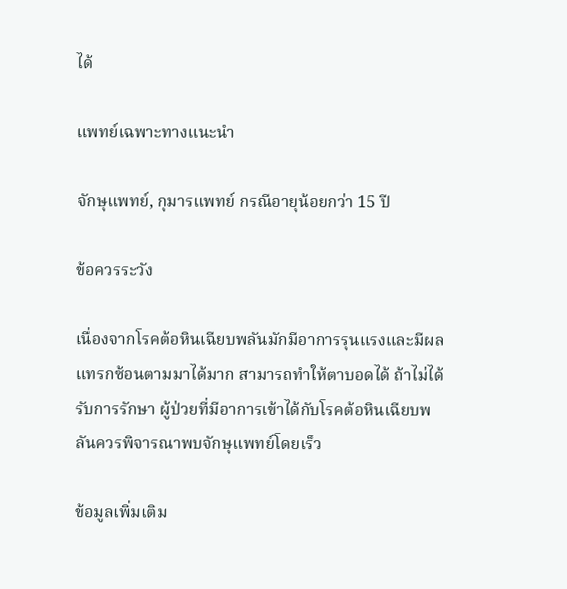ได้

แพทย์เฉพาะทางแนะนำ

จักษุแพทย์, กุมารแพทย์ กรณีอายุน้อยกว่า 15 ปี

ข้อควรระวัง

เนื่องจากโรคต้อหินเฉียบพลันมักมีอาการรุนแรงและมีผลแทรกซ้อนตามมาได้มาก สามารถทำให้ตาบอดได้ ถ้าไม่ได้รับการรักษา ผู้ป่วยที่มีอาการเข้าได้กับโรคต้อหินเฉียบพลันควรพิจารณาพบจักษุแพทย์โดยเร็ว

ข้อมูลเพิ่มเติม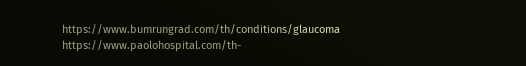https://www.bumrungrad.com/th/conditions/glaucoma https://www.paolohospital.com/th-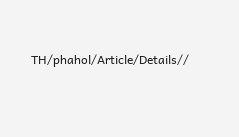TH/phahol/Article/Details//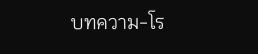บทความ-โร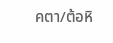คตา/ต้อหิ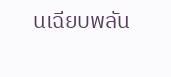นเฉียบพลัน